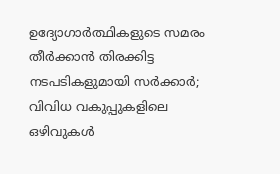ഉദ്യോഗാര്‍ത്ഥികളുടെ സമരം തീര്‍ക്കാന്‍ തിരക്കിട്ട നടപടികളുമായി സര്‍ക്കാര്‍; വിവിധ വകുപ്പുകളിലെ ഒഴിവുകള്‍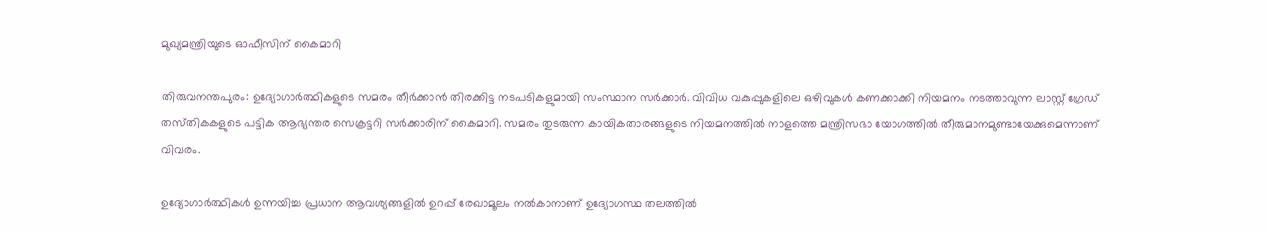മുഖ്യമന്ത്രിയുടെ ഓഫീസിന് കൈമാറി

തിരുവനന്തപുരം: ഉദ്യോഗാര്‍ത്ഥികളുടെ സമരം തീര്‍ക്കാന്‍ തിരക്കിട്ട നടപടികളുമായി സംസ്ഥാന സര്‍ക്കാര്‍. വിവിധ വകുപ്പുകളിലെ ഒഴിവുകള്‍ കണക്കാക്കി നിയമനം നടത്താവുന്ന ലാസ്റ്റ് ഗ്രേഡ് തസ്‌തികകളുടെ പട്ടിക ആഭ്യന്തര സെക്രട്ടറി സര്‍ക്കാരിന് കൈമാറി. സമരം തുടരുന്ന കായികതാരങ്ങളുടെ നിയമനത്തില്‍ നാളത്തെ മന്ത്രിസഭാ യോഗത്തില്‍ തീരുമാനമുണ്ടായേക്കുമെന്നാണ് വിവരം.

ഉദ്യോഗാര്‍ത്ഥികള്‍ ഉന്നയിച്ച പ്രധാന ആവശ്യങ്ങളില്‍ ഉറപ്പ് രേഖാമൂലം നല്‍കാനാണ് ഉദ്യോഗസ്ഥ തലത്തില്‍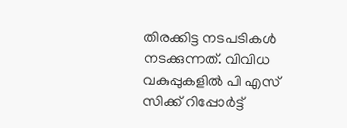തിരക്കിട്ട നടപടികള്‍ നടക്കുന്നത്. വിവിധ വകുപ്പുകളില്‍ പി എസ് സിക്ക് റിപ്പോര്‍ട്ട്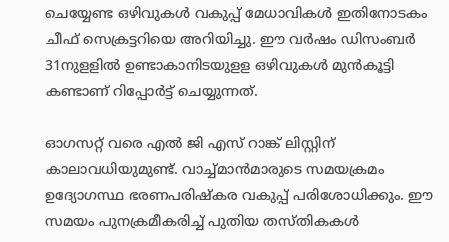ചെയ്യേണ്ട ഒഴിവുകള്‍ വകുപ്പ് മേധാവികള്‍ ഇതിനോടകം ചീഫ് സെക്രട്ടറിയെ അറിയിച്ചു. ഈ വര്‍ഷം ഡിസംബര്‍ 31നുളളില്‍ ഉണ്ടാകാനിടയുളള ഒഴിവുകള്‍ മുന്‍കൂട്ടി കണ്ടാണ് റിപ്പോര്‍ട്ട് ചെയ്യുന്നത്.

ഓഗസറ്റ് വരെ എല്‍ ജി എസ് റാങ്ക് ലിസ്റ്റിന് കാലാവധിയുമുണ്ട്. വാച്ച്‌മാന്‍മാരുടെ സമയക്രമം ഉദ്യോഗസ്ഥ ഭരണപരിഷ്‌കര വകുപ്പ് പരിശോധിക്കും. ഈ സമയം പുനക്രമീകരിച്ച്‌ പുതിയ തസ്തികകള്‍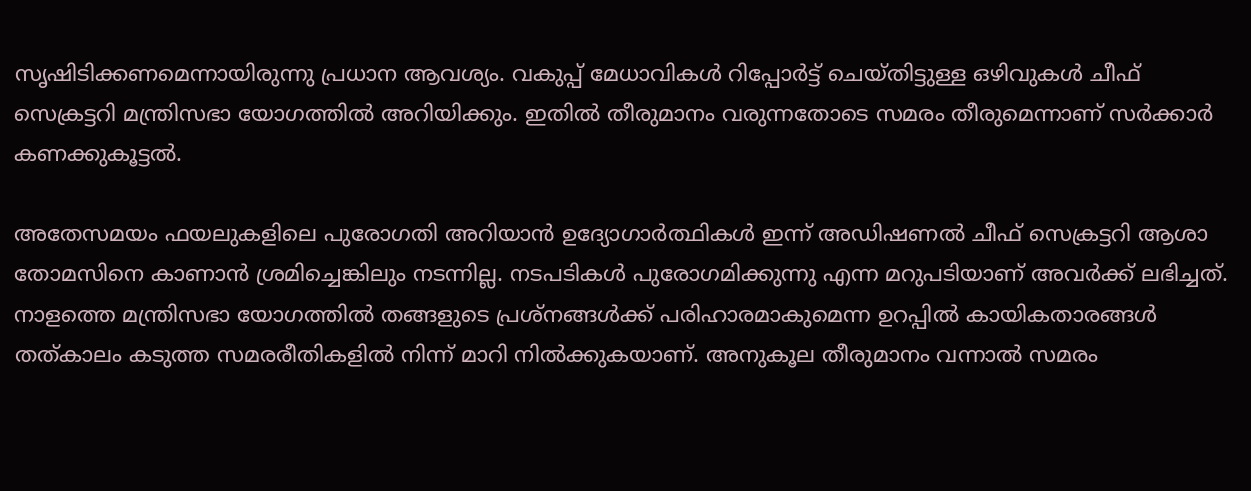സൃഷിടിക്കണമെന്നായിരുന്നു പ്രധാന ആവശ്യം. വകുപ്പ് മേധാവികള്‍ റിപ്പോര്‍ട്ട് ചെയ്തിട്ടുള്ള ഒഴിവുകള്‍ ചീഫ് സെക്രട്ടറി മന്ത്രിസഭാ യോഗത്തില്‍ അറിയിക്കും. ഇതില്‍ തീരുമാനം വരുന്നതോടെ സമരം തീരുമെന്നാണ് സര്‍ക്കാര്‍ കണക്കുകൂട്ടല്‍.

അതേസമയം ഫയലുകളിലെ പുരോഗതി അറിയാന്‍ ഉദ്യോഗാര്‍ത്ഥികള്‍ ഇന്ന് അഡിഷണല്‍ ചീഫ് സെക്രട്ടറി ആശാ തോമസിനെ കാണാന്‍ ശ്രമിച്ചെങ്കിലും നടന്നില്ല. നടപടികള്‍ പുരോഗമിക്കുന്നു എന്ന മറുപടിയാണ് അവര്‍ക്ക് ലഭിച്ചത്. നാളത്തെ മന്ത്രിസഭാ യോഗത്തില്‍ തങ്ങളുടെ പ്രശ്നങ്ങള്‍ക്ക് പരിഹാരമാകുമെന്ന ഉറപ്പില്‍ കായികതാരങ്ങള്‍ തത്കാലം കടുത്ത സമരരീതികളില്‍ നിന്ന് മാറി നില്‍ക്കുകയാണ്. അനുകൂല തീരുമാനം വന്നാല്‍ സമരം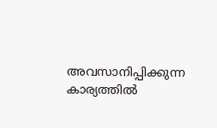അവസാനിപ്പിക്കുന്ന കാര്യത്തില്‍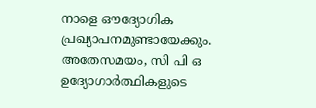നാളെ ഔദ്യോഗിക പ്രഖ്യാപനമുണ്ടായേക്കും. അതേസമയം, സി പി ഒ ഉദ്യോഗാര്‍ത്ഥികളുടെ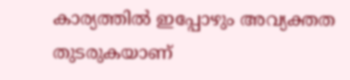കാര്യത്തില്‍ ഇപ്പോഴും അവ്യക്തത തുടരുകയാണ്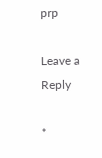prp

Leave a Reply

*